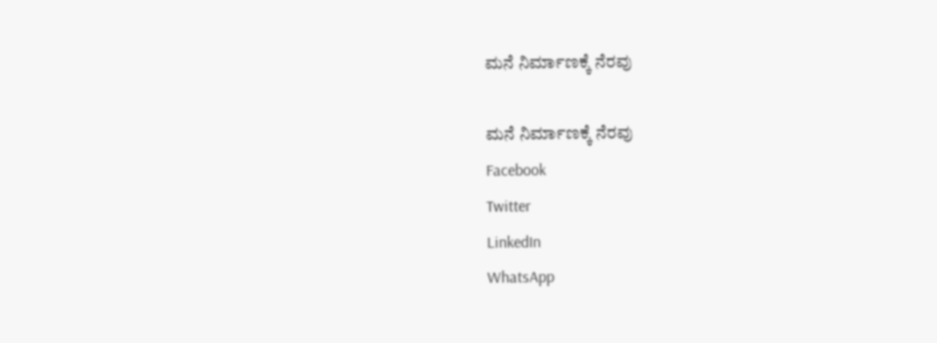ಮನೆ ನಿರ್ಮಾಣಕ್ಕೆ ನೆರವು

ಮನೆ ನಿರ್ಮಾಣಕ್ಕೆ ನೆರವು
Facebook
Twitter
LinkedIn
WhatsApp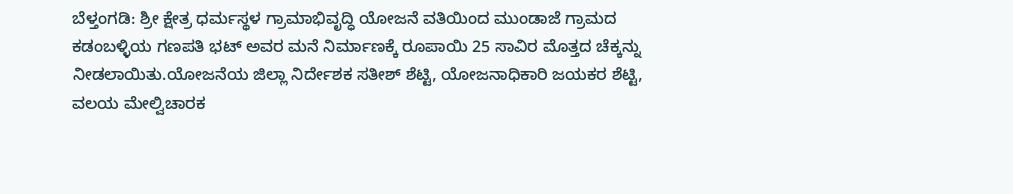ಬೆಳ್ತಂಗಡಿ: ಶ್ರೀ ಕ್ಷೇತ್ರ ಧರ್ಮಸ್ಥಳ ಗ್ರಾಮಾಭಿವೃದ್ಧಿ ಯೋಜನೆ ವತಿಯಿಂದ ಮುಂಡಾಜೆ ಗ್ರಾಮದ ಕಡಂಬಳ್ಳಿಯ ಗಣಪತಿ ಭಟ್ ಅವರ ಮನೆ ನಿರ್ಮಾಣಕ್ಕೆ ರೂಪಾಯಿ 25 ಸಾವಿರ ಮೊತ್ತದ ಚೆಕ್ಕನ್ನು ನೀಡಲಾಯಿತು.ಯೋಜನೆಯ ಜಿಲ್ಲಾ ನಿರ್ದೇಶಕ ಸತೀಶ್ ಶೆಟ್ಟಿ, ಯೋಜನಾಧಿಕಾರಿ ಜಯಕರ ಶೆಟ್ಟಿ, ವಲಯ ಮೇಲ್ವಿಚಾರಕ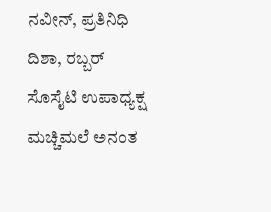ನವೀನ್, ಪ್ರತಿನಿಧಿ ದಿಶಾ, ರಬ್ಬರ್ ಸೊಸೈಟಿ ಉಪಾಧ್ಯಕ್ಷ ಮಚ್ಚಿಮಲೆ ಅನಂತ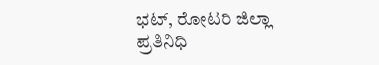ಭಟ್, ರೋಟರಿ ಜಿಲ್ಲಾ ಪ್ರತಿನಿಧಿ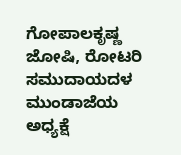ಗೋಪಾಲಕೃಷ್ಣ ಜೋಷಿ, ರೋಟರಿ ಸಮುದಾಯದಳ ಮುಂಡಾಜೆಯ ಅಧ್ಯಕ್ಷೆ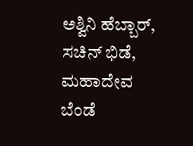ಅಶ್ವಿನಿ ಹೆಬ್ಬಾರ್, ಸಚಿನ್ ಭಿಡೆ, ಮಹಾದೇವ ಬೆಂಡೆ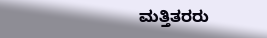ಮತ್ತಿತರರು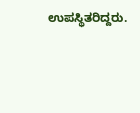ಉಪಸ್ಥಿತರಿದ್ದರು.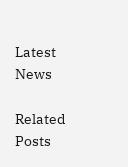Latest News

Related Posts